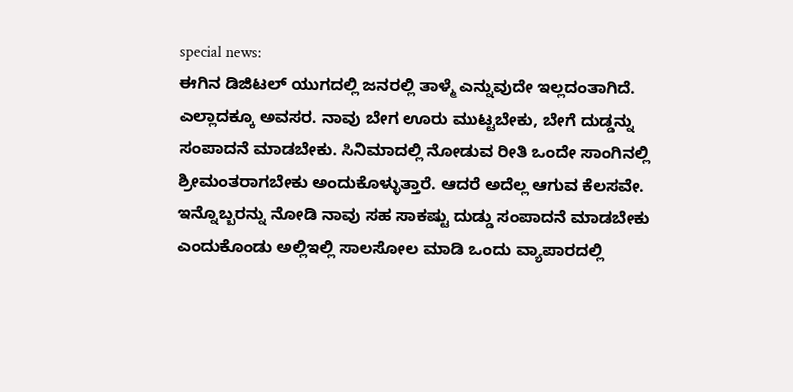special news:
ಈಗಿನ ಡಿಜಿಟಲ್ ಯುಗದಲ್ಲಿ ಜನರಲ್ಲಿ ತಾಳ್ಮೆ ಎನ್ನುವುದೇ ಇಲ್ಲದಂತಾಗಿದೆ. ಎಲ್ಲಾದಕ್ಕೂ ಅವಸರ. ನಾವು ಬೇಗ ಊರು ಮುಟ್ಟಬೇಕು, ಬೇಗೆ ದುಡ್ಡನ್ನು ಸಂಪಾದನೆ ಮಾಡಬೇಕು. ಸಿನಿಮಾದಲ್ಲಿ ನೋಡುವ ರೀತಿ ಒಂದೇ ಸಾಂಗಿನಲ್ಲಿ ಶ್ರೀಮಂತರಾಗಬೇಕು ಅಂದುಕೊಳ್ಳುತ್ತಾರೆ. ಆದರೆ ಅದೆಲ್ಲ ಆಗುವ ಕೆಲಸವೇ.
ಇನ್ನೊಬ್ಬರನ್ನು ನೋಡಿ ನಾವು ಸಹ ಸಾಕಷ್ಟು ದುಡ್ಡು ಸಂಪಾದನೆ ಮಾಡಬೇಕು ಎಂದುಕೊಂಡು ಅಲ್ಲಿಇಲ್ಲಿ ಸಾಲಸೋಲ ಮಾಡಿ ಒಂದು ವ್ಯಾಪಾರದಲ್ಲಿ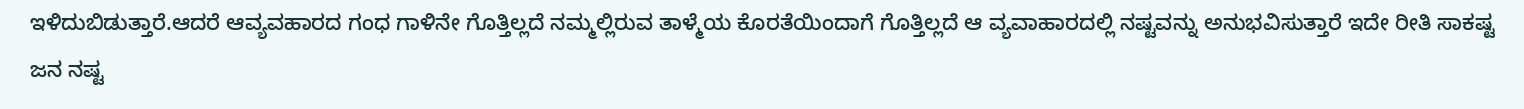ಇಳಿದುಬಿಡುತ್ತಾರೆ.ಆದರೆ ಆವ್ಯವಹಾರದ ಗಂಧ ಗಾಳಿನೇ ಗೊತ್ತಿಲ್ಲದೆ ನಮ್ಮಲ್ಲಿರುವ ತಾಳ್ಮೆಯ ಕೊರತೆಯಿಂದಾಗೆ ಗೊತ್ತಿಲ್ಲದೆ ಆ ವ್ಯವಾಹಾರದಲ್ಲಿ ನಷ್ಟವನ್ನು ಅನುಭವಿಸುತ್ತಾರೆ ಇದೇ ರೀತಿ ಸಾಕಷ್ಟ ಜನ ನಷ್ಟ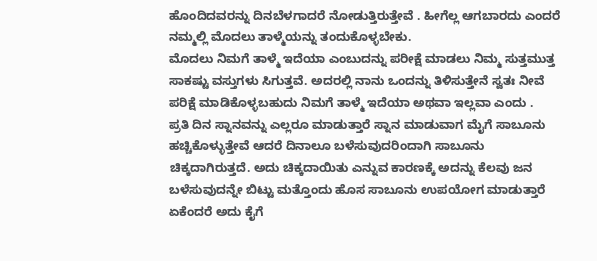ಹೊಂದಿದವರನ್ನು ದಿನಬೆಳಗಾದರೆ ನೋಡುತ್ತಿರುತ್ತೇವೆ . ಹೀಗೆಲ್ಲ ಆಗಬಾರದು ಎಂದರೆ ನಮ್ಮಲ್ಲಿ ಮೊದಲು ತಾಳ್ಮೆಯನ್ನು ತಂದುಕೊಳ್ಳಬೇಕು.
ಮೊದಲು ನಿಮಗೆ ತಾಳ್ಮೆ ಇದೆಯಾ ಎಂಬುದನ್ನು ಪರೀಕ್ಷೆ ಮಾಡಲು ನಿಮ್ಮ ಸುತ್ತಮುತ್ತ ಸಾಕಷ್ಟು ವಸ್ತುಗಳು ಸಿಗುತ್ತವೆ. ಅದರಲ್ಲಿ ನಾನು ಒಂದನ್ನು ತಿಳಿಸುತ್ತೇನೆ ಸ್ವತಃ ನೀವೆ ಪರಿಕ್ಷೆ ಮಾಡಿಕೊಳ್ಳಬಹುದು ನಿಮಗೆ ತಾಳ್ಮೆ ಇದೆಯಾ ಅಥವಾ ಇಲ್ಲವಾ ಎಂದು .
ಪ್ರತಿ ದಿನ ಸ್ನಾನವನ್ನು ಎಲ್ಲರೂ ಮಾಡುತ್ತಾರೆ ಸ್ನಾನ ಮಾಡುವಾಗ ಮೈಗೆ ಸಾಬೂನು ಹಚ್ಚಿಕೊಳ್ಳುತ್ತೇವೆ ಆದರೆ ದಿನಾಲೂ ಬಳೆಸುವುದರಿಂದಾಗಿ ಸಾಬೂನು ಚಿಕ್ಕದಾಗಿರುತ್ತದೆ. ಅದು ಚಿಕ್ಕದಾಯಿತು ಎನ್ನುವ ಕಾರಣಕ್ಕೆ ಅದನ್ನು ಕೆಲವು ಜನ ಬಳೆಸುವುದನ್ನೇ ಬಿಟ್ಟು ಮತ್ತೊಂದು ಹೊಸ ಸಾಬೂನು ಉಪಯೋಗ ಮಾಡುತ್ತಾರೆ ಏಕೆಂದರೆ ಅದು ಕೈಗೆ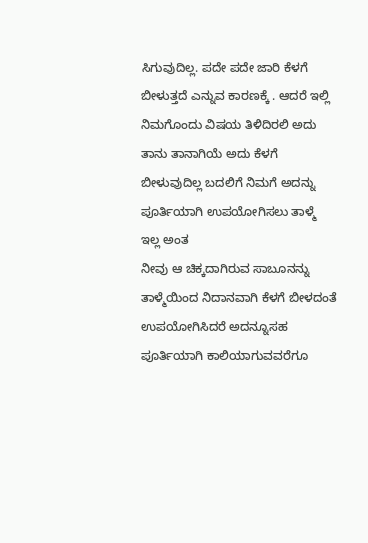ಸಿಗುವುದಿಲ್ಲ. ಪದೇ ಪದೇ ಜಾರಿ ಕೆಳಗೆ ಬೀಳುತ್ತದೆ ಎನ್ನುವ ಕಾರಣಕ್ಕೆ . ಆದರೆ ಇಲ್ಲಿ ನಿಮಗೊಂದು ವಿಷಯ ತಿಳಿದಿರಲಿ ಅದು ತಾನು ತಾನಾಗಿಯೆ ಅದು ಕೆಳಗೆ ಬೀಳುವುದಿಲ್ಲ ಬದಲಿಗೆ ನಿಮಗೆ ಅದನ್ನು ಪೂರ್ತಿಯಾಗಿ ಉಪಯೋಗಿಸಲು ತಾಳ್ಮೆ ಇಲ್ಲ ಅಂತ
ನೀವು ಆ ಚಿಕ್ಕದಾಗಿರುವ ಸಾಬೂನನ್ನು ತಾಳ್ಮೆಯಿಂದ ನಿದಾನವಾಗಿ ಕೆಳಗೆ ಬೀಳದಂತೆ ಉಪಯೋಗಿಸಿದರೆ ಅದನ್ನೂಸಹ ಪೂರ್ತಿಯಾಗಿ ಕಾಲಿಯಾಗುವವರೆಗೂ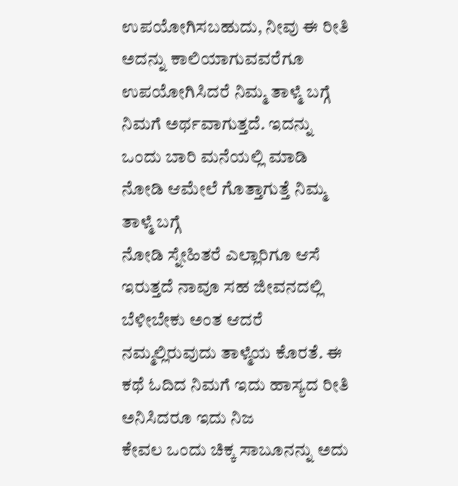ಉಪಯೋಗಿಸಬಹುದು, ನೀವು ಈ ರೀತಿ ಅದನ್ನು ಕಾಲಿಯಾಗುವವರೆಗೂ ಉಪಯೋಗಿಸಿದರೆ ನಿಮ್ಮ ತಾಳ್ಮೆ ಬಗ್ಗೆ ನಿಮಗೆ ಅರ್ಥವಾಗುತ್ತದೆ. ಇದನ್ನು ಒಂದು ಬಾರಿ ಮನೆಯಲ್ಲಿ ಮಾಡಿ ನೋಡಿ ಆಮೇಲೆ ಗೊತ್ತಾಗುತ್ತೆ ನಿಮ್ಮ ತಾಳ್ಮೆ ಬಗ್ಗೆ
ನೋಡಿ ಸ್ನೇಹಿತರೆ ಎಲ್ಲಾರಿಗೂ ಆಸೆ ಇರುತ್ತದೆ ನಾವೂ ಸಹ ಜೀವನದಲ್ಲಿ ಬೆಳೀಬೇಕು ಅಂತ ಆದರೆ ನಮ್ಮಲ್ಲಿರುವುದು ತಾಳ್ಮೆಯ ಕೊರತೆ. ಈ ಕಥೆ ಓದಿದ ನಿಮಗೆ ಇದು ಹಾಸ್ಯದ ರೀತಿ ಅನಿಸಿದರೂ ಇದು ನಿಜ
ಕೇವಲ ಒಂದು ಚಿಕ್ಕ ಸಾಬೂನನ್ನು ಅದು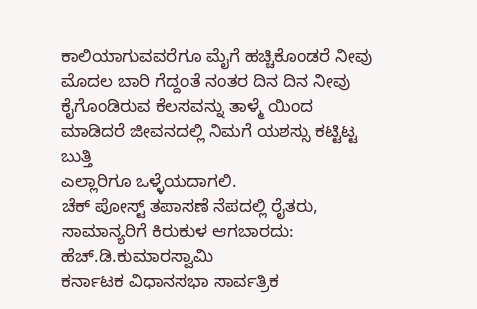ಕಾಲಿಯಾಗುವವರೆಗೂ ಮೈಗೆ ಹಚ್ಚಿಕೊಂಡರೆ ನೀವು ಮೊದಲ ಬಾರಿ ಗೆದ್ದಂತೆ ನಂತರ ದಿನ ದಿನ ನೀವು ಕೈಗೊಂಡಿರುವ ಕೆಲಸವನ್ನು ತಾಳ್ಮೆ ಯಿಂದ ಮಾಡಿದರೆ ಜೀವನದಲ್ಲಿ ನಿಮಗೆ ಯಶಸ್ಸು ಕಟ್ಟಿಟ್ಟ ಬುತ್ತಿ
ಎಲ್ಲಾರಿಗೂ ಒಳ್ಳೆಯದಾಗಲಿ.
ಚೆಕ್ ಪೋಸ್ಟ್ ತಪಾಸಣೆ ನೆಪದಲ್ಲಿ ರೈತರು, ಸಾಮಾನ್ಯರಿಗೆ ಕಿರುಕುಳ ಆಗಬಾರದು: ಹೆಚ್.ಡಿ.ಕುಮಾರಸ್ವಾಮಿ
ಕರ್ನಾಟಕ ವಿಧಾನಸಭಾ ಸಾರ್ವತ್ರಿಕ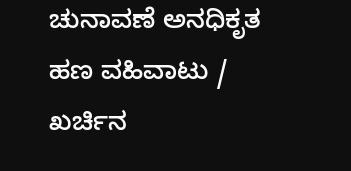ಚುನಾವಣೆ ಅನಧಿಕೃತ ಹಣ ವಹಿವಾಟು / ಖರ್ಚಿನ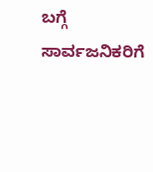ಬಗ್ಗೆ ಸಾರ್ವಜನಿಕರಿಗೆ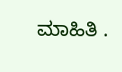ಮಾಹಿತಿ .